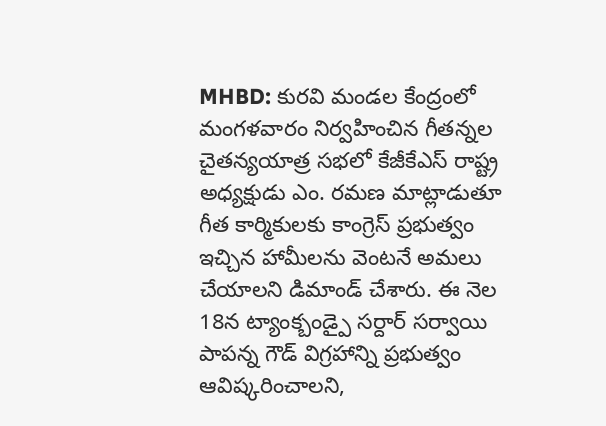MHBD: కురవి మండల కేంద్రంలో మంగళవారం నిర్వహించిన గీతన్నల చైతన్యయాత్ర సభలో కేజీకేఎస్ రాష్ట్ర అధ్యక్షుడు ఎం. రమణ మాట్లాడుతూ గీత కార్మికులకు కాంగ్రెస్ ప్రభుత్వం ఇచ్చిన హామీలను వెంటనే అమలు చేయాలని డిమాండ్ చేశారు. ఈ నెల 18న ట్యాంక్బండ్పై సర్దార్ సర్వాయి పాపన్న గౌడ్ విగ్రహాన్ని ప్రభుత్వం ఆవిష్కరించాలని,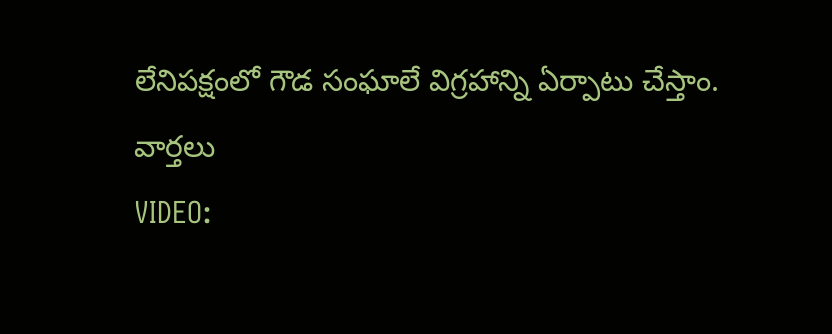లేనిపక్షంలో గౌడ సంఘాలే విగ్రహాన్ని ఏర్పాటు చేస్తాం.
వార్తలు
VIDEO: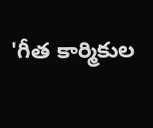'గీత కార్మికుల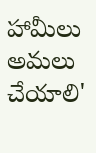హామీలు అమలు చేయాలి'